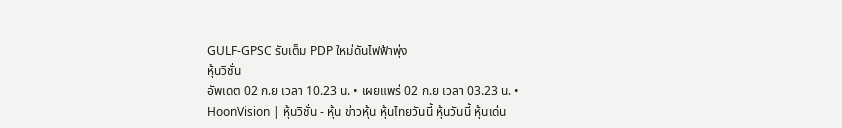GULF-GPSC รับเต็ม PDP ใหม่ดันไฟฟ้าพุ่ง
หุ้นวิชั่น
อัพเดต 02 ก.ย เวลา 10.23 น. • เผยแพร่ 02 ก.ย เวลา 03.23 น. • HoonVision | หุ้นวิชั่น - หุ้น ข่าวหุ้น หุ้นไทยวันนี้ หุ้นวันนี้ หุ้นเด่น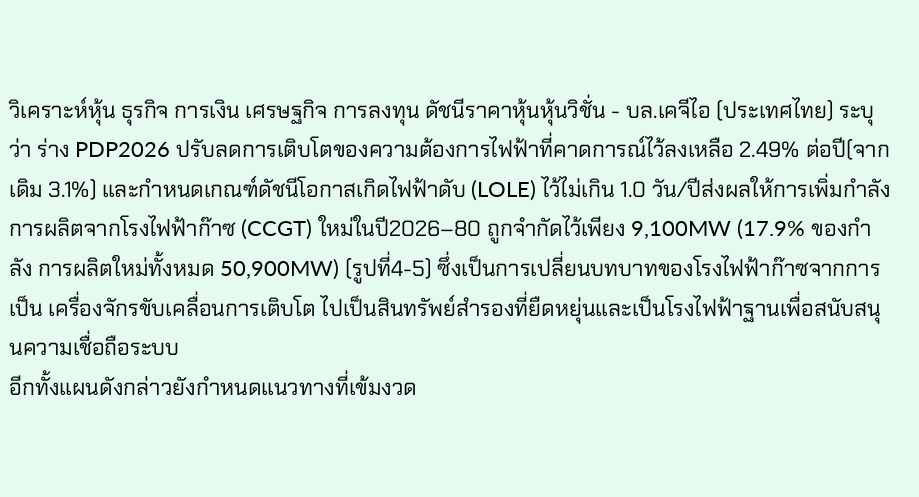วิเคราะห์หุ้น ธุรกิจ การเงิน เศรษฐกิจ การลงทุน ดัชนีราคาหุ้นหุ้นวิชั่น - บล.เคจีไอ (ประเทศไทย) ระบุว่า ร่าง PDP2026 ปรับลดการเติบโตของความต้องการไฟฟ้าที่คาดการณ์ไว้ลงเหลือ 2.49% ต่อปี(จากเดิม 3.1%) และกำหนดเกณฑ์ดัชนีโอกาสเกิดไฟฟ้าดับ (LOLE) ไว้ไม่เกิน 1.0 วัน/ปีส่งผลให้การเพิ่มกําลัง การผลิตจากโรงไฟฟ้าก๊าซ (CCGT) ใหม่ในปี2026–80 ถูกจํากัดไว้เพียง 9,100MW (17.9% ของกําลัง การผลิตใหม่ทั้งหมด 50,900MW) (รูปที่4-5) ซึ่งเป็นการเปลี่ยนบทบาทของโรงไฟฟ้าก๊าซจากการเป็น เครื่องจักรขับเคลื่อนการเติบโต ไปเป็นสินทรัพย์สํารองที่ยืดหยุ่นและเป็นโรงไฟฟ้าฐานเพื่อสนับสนุนความเชื่อถือระบบ
อีกทั้งแผนดังกล่าวยังกำหนดแนวทางที่เข้มงวด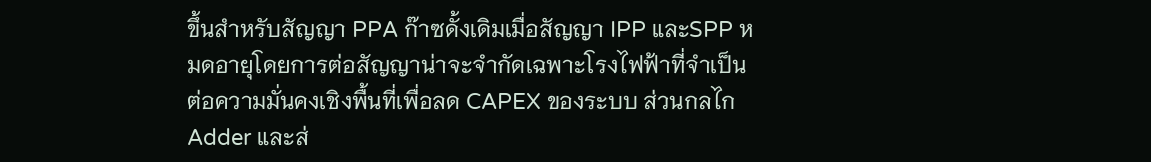ขึ้นสำหรับสัญญา PPA ก๊าซดั้งเดิมเมื่อสัญญา IPP และSPP หมดอายุโดยการต่อสัญญาน่าจะจํากัดเฉพาะโรงไฟฟ้าที่จําเป็นต่อความมั่นคงเชิงพื้นที่เพื่อลด CAPEX ของระบบ ส่วนกลไก Adder และส่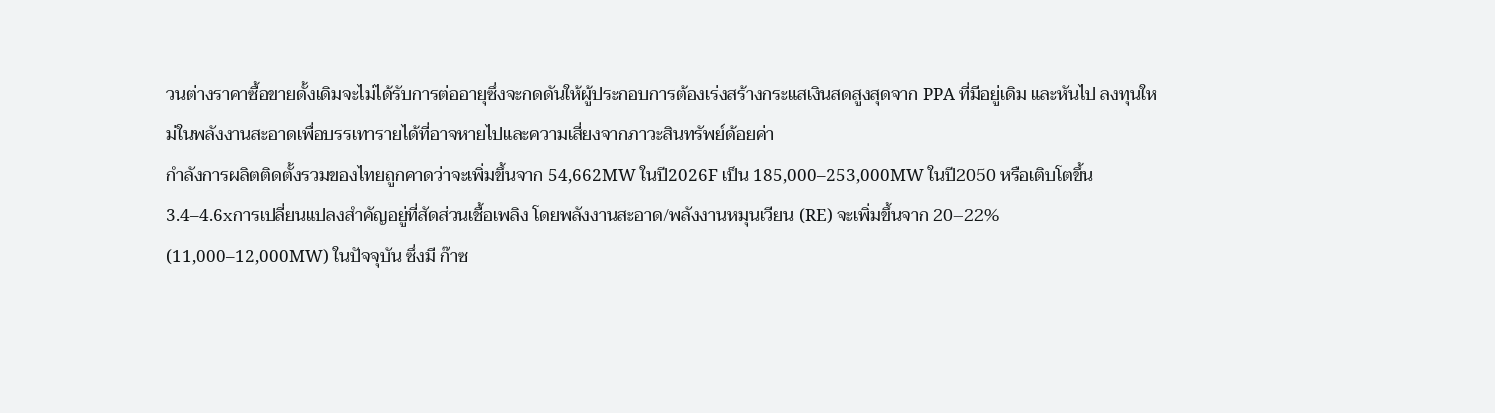วนต่างราคาซื้อขายดั้งเดิมจะไม่ได้รับการต่ออายุซึ่งจะกดดันให้ผู้ประกอบการต้องเร่งสร้างกระแสเงินสดสูงสุดจาก PPA ที่มีอยู่เดิม และหันไป ลงทุนใหม่ในพลังงานสะอาดเพื่อบรรเทารายได้ที่อาจหายไปและความเสี่ยงจากภาวะสินทรัพย์ด้อยค่า
กําลังการผลิตติดตั้งรวมของไทยถูกคาดว่าจะเพิ่มขึ้นจาก 54,662MW ในปี2026F เป็น 185,000–253,000MW ในปี2050 หรือเติบโตขึ้น 3.4–4.6xการเปลี่ยนแปลงสำคัญอยู่ที่สัดส่วนเชื้อเพลิง โดยพลังงานสะอาด/พลังงานหมุนเวียน (RE) จะเพิ่มขึ้นจาก 20–22% (11,000–12,000MW) ในปัจจุบัน ซึ่งมี ก๊าซ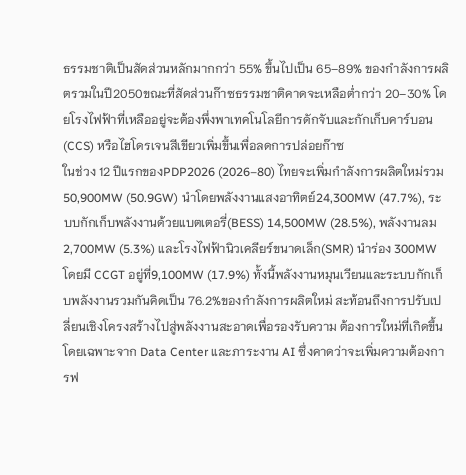ธรรมชาติเป็นสัดส่วนหลักมากกว่า 55% ขึ้นไปเป็น 65–89% ของกําลังการผลิตรวมในปี2050ขณะที่สัดส่วนก๊าซธรรมชาติคาดจะเหลือต่ำกว่า 20–30% โดยโรงไฟฟ้าที่เหลืออยู่จะต้องพึ่งพาเทคโนโลยีการดักจับและกักเก็บคาร์บอน (CCS) หรือไฮโดรเจนสีเขียวเพิ่มขึ้นเพื่อลดการปล่อยก๊าซ
ในช่วง 12 ปีแรกของPDP2026 (2026–80) ไทยจะเพิ่มกําลังการผลิตใหม่รวม 50,900MW (50.9GW) นําโดยพลังงานแสงอาทิตย์24,300MW (47.7%), ระบบกักเก็บพลังงานด้วยแบตเตอรี่(BESS) 14,500MW (28.5%), พลังงานลม 2,700MW (5.3%) และโรงไฟฟ้านิวเคลียร์ขนาดเล็ก(SMR) นําร่อง 300MW โดยมี CCGT อยู่ที่9,100MW (17.9%) ทั้งนี้พลังงานหมุนเวียนและระบบกักเก็บพลังงานรวมกันคิดเป็น 76.2%ของกําลังการผลิตใหม่ สะท้อนถึงการปรับเปลี่ยนเชิงโครงสร้างไปสู่พลังงานสะอาดเพื่อรองรับความ ต้องการใหม่ที่เกิดขึ้น โดยเฉพาะจาก Data Center และภาระงาน AI ซึ่งคาดว่าจะเพิ่มความต้องการฟ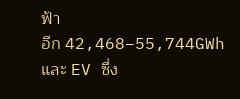ฟ้า
อีก 42,468–55,744GWh และ EV ซึ่ง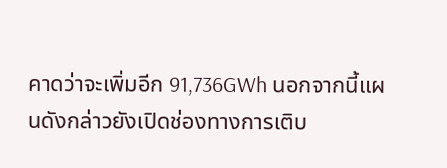คาดว่าจะเพิ่มอีก 91,736GWh นอกจากนี้แผนดังกล่าวยังเปิดช่องทางการเติบ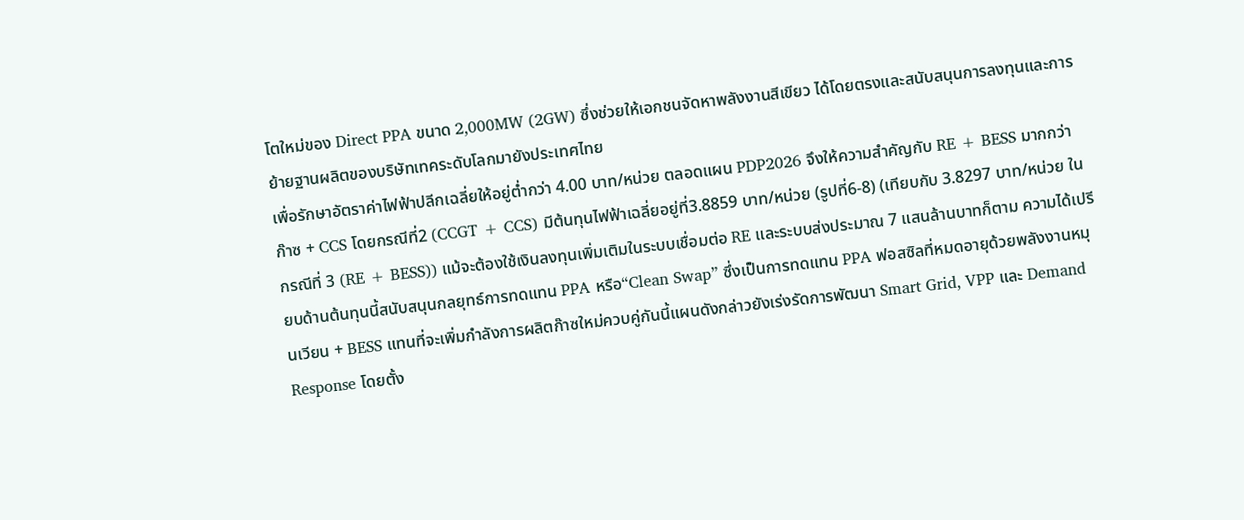โตใหม่ของ Direct PPA ขนาด 2,000MW (2GW) ซึ่งช่วยให้เอกชนจัดหาพลังงานสีเขียว ได้โดยตรงและสนับสนุนการลงทุนและการย้ายฐานผลิตของบริษัทเทคระดับโลกมายังประเทศไทย
เพื่อรักษาอัตราค่าไฟฟ้าปลีกเฉลี่ยให้อยู่ต่ำกว่า 4.00 บาท/หน่วย ตลอดแผน PDP2026 จึงให้ความสำคัญกับ RE + BESS มากกว่าก๊าซ + CCS โดยกรณีที่2 (CCGT + CCS) มีต้นทุนไฟฟ้าเฉลี่ยอยู่ที่3.8859 บาท/หน่วย (รูปที่6-8) (เทียบกับ 3.8297 บาท/หน่วย ในกรณีที่ 3 (RE + BESS)) แม้จะต้องใช้เงินลงทุนเพิ่มเติมในระบบเชื่อมต่อ RE และระบบส่งประมาณ 7 แสนล้านบาทก็ตาม ความได้เปรียบด้านต้นทุนนี้สนับสนุนกลยุทธ์การทดแทน PPA หรือ“Clean Swap” ซึ่งเป็นการทดแทน PPA ฟอสซิลที่หมดอายุด้วยพลังงานหมุนเวียน + BESS แทนที่จะเพิ่มกําลังการผลิตก๊าซใหม่ควบคู่กันนี้แผนดังกล่าวยังเร่งรัดการพัฒนา Smart Grid, VPP และ Demand Response โดยตั้ง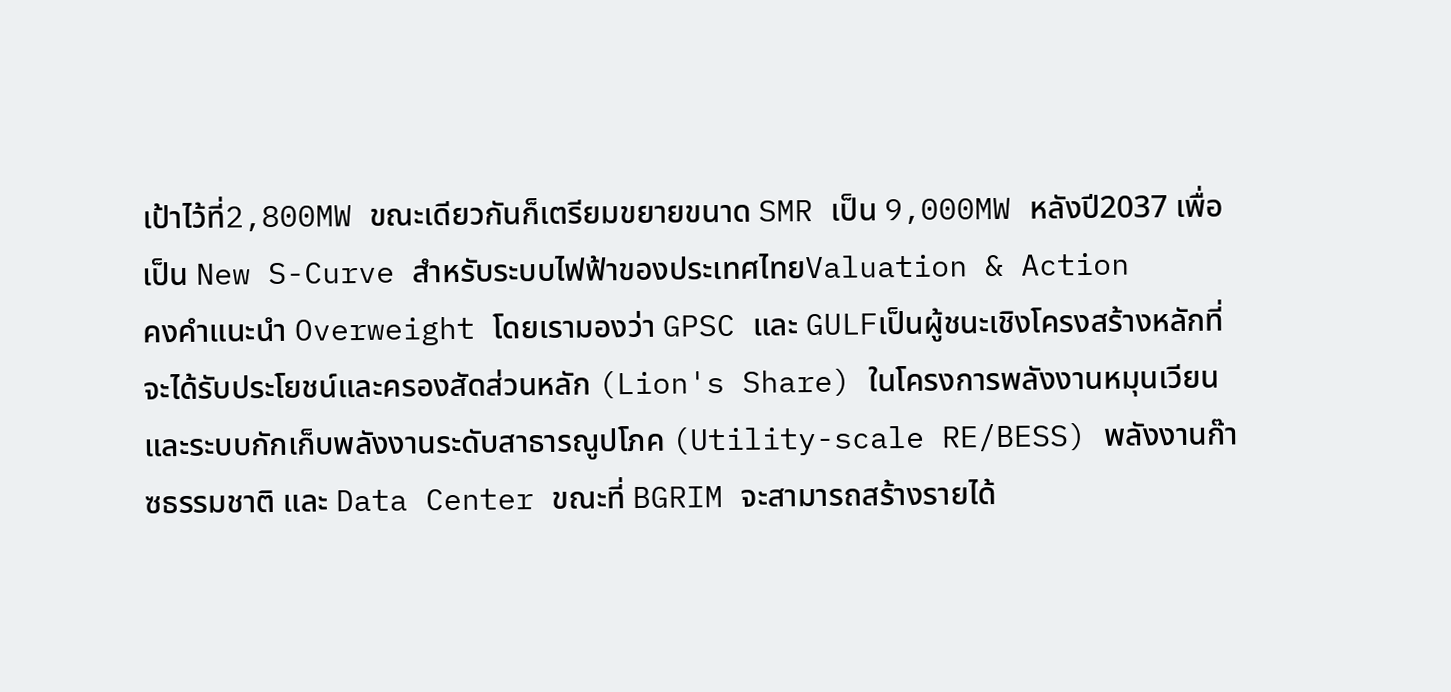เป้าไว้ที่2,800MW ขณะเดียวกันก็เตรียมขยายขนาด SMR เป็น 9,000MW หลังปี2037 เพื่อเป็น New S-Curve สำหรับระบบไฟฟ้าของประเทศไทยValuation & Action
คงคำแนะนํา Overweight โดยเรามองว่า GPSC และ GULFเป็นผู้ชนะเชิงโครงสร้างหลักที่จะได้รับประโยชน์และครองสัดส่วนหลัก (Lion's Share) ในโครงการพลังงานหมุนเวียนและระบบกักเก็บพลังงานระดับสาธารณูปโภค (Utility-scale RE/BESS) พลังงานก๊าซธรรมชาติ และ Data Center ขณะที่ BGRIM จะสามารถสร้างรายได้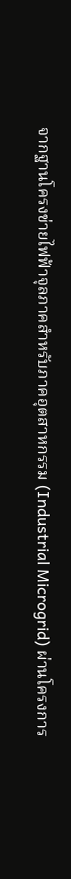จากฐานโครงข่ายไฟฟ้าจุลภาคสำหรับภาคอุตสาหกรรม (Industrial Microgrid) ผ่านโครงการ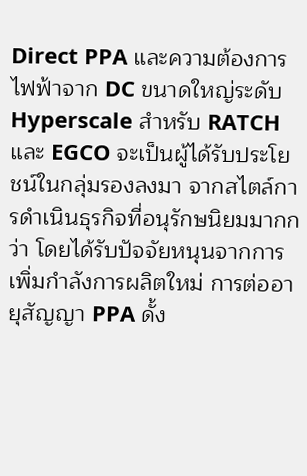Direct PPA และความต้องการไฟฟ้าจาก DC ขนาดใหญ่ระดับ Hyperscale สำหรับ RATCH และ EGCO จะเป็นผู้ได้รับประโยชน์ในกลุ่มรองลงมา จากสไตล์การดำเนินธุรกิจที่อนุรักษนิยมมากกว่า โดยได้รับปัจจัยหนุนจากการเพิ่มกำลังการผลิตใหม่ การต่ออายุสัญญา PPA ดั้ง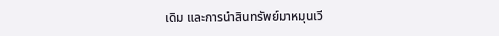เดิม และการนำสินทรัพย์มาหมุนเวี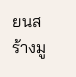ยนสร้างมู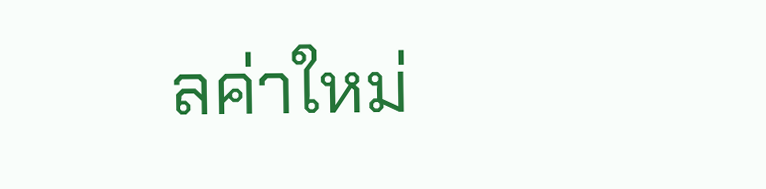ลค่าใหม่